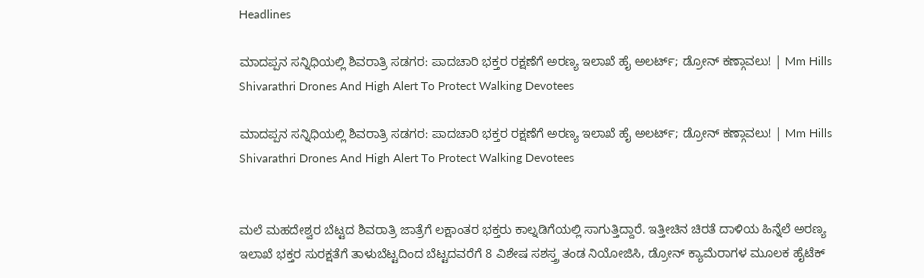Headlines

ಮಾದಪ್ಪನ ಸನ್ನಿಧಿಯಲ್ಲಿ ಶಿವರಾತ್ರಿ ಸಡಗರ: ಪಾದಚಾರಿ ಭಕ್ತರ ರಕ್ಷಣೆಗೆ ಅರಣ್ಯ ಇಲಾಖೆ ಹೈ ಅಲರ್ಟ್; ಡ್ರೋನ್ ಕಣ್ಗಾವಲು! | Mm Hills Shivarathri Drones And High Alert To Protect Walking Devotees

ಮಾದಪ್ಪನ ಸನ್ನಿಧಿಯಲ್ಲಿ ಶಿವರಾತ್ರಿ ಸಡಗರ: ಪಾದಚಾರಿ ಭಕ್ತರ ರಕ್ಷಣೆಗೆ ಅರಣ್ಯ ಇಲಾಖೆ ಹೈ ಅಲರ್ಟ್; ಡ್ರೋನ್ ಕಣ್ಗಾವಲು! | Mm Hills Shivarathri Drones And High Alert To Protect Walking Devotees


ಮಲೆ ಮಹದೇಶ್ವರ ಬೆಟ್ಟದ ಶಿವರಾತ್ರಿ ಜಾತ್ರೆಗೆ ಲಕ್ಷಾಂತರ ಭಕ್ತರು ಕಾಲ್ನಡಿಗೆಯಲ್ಲಿ ಸಾಗುತ್ತಿದ್ದಾರೆ. ಇತ್ತೀಚಿನ ಚಿರತೆ ದಾಳಿಯ ಹಿನ್ನೆಲೆ ಅರಣ್ಯ ಇಲಾಖೆ ಭಕ್ತರ ಸುರಕ್ಷತೆಗೆ ತಾಳುಬೆಟ್ಟದಿಂದ ಬೆಟ್ಟದವರೆಗೆ 8 ವಿಶೇಷ ಸಶಸ್ತ್ರ ತಂಡ ನಿಯೋಜಿಸಿ, ಡ್ರೋನ್ ಕ್ಯಾಮೆರಾಗಳ ಮೂಲಕ ಹೈಟೆಕ್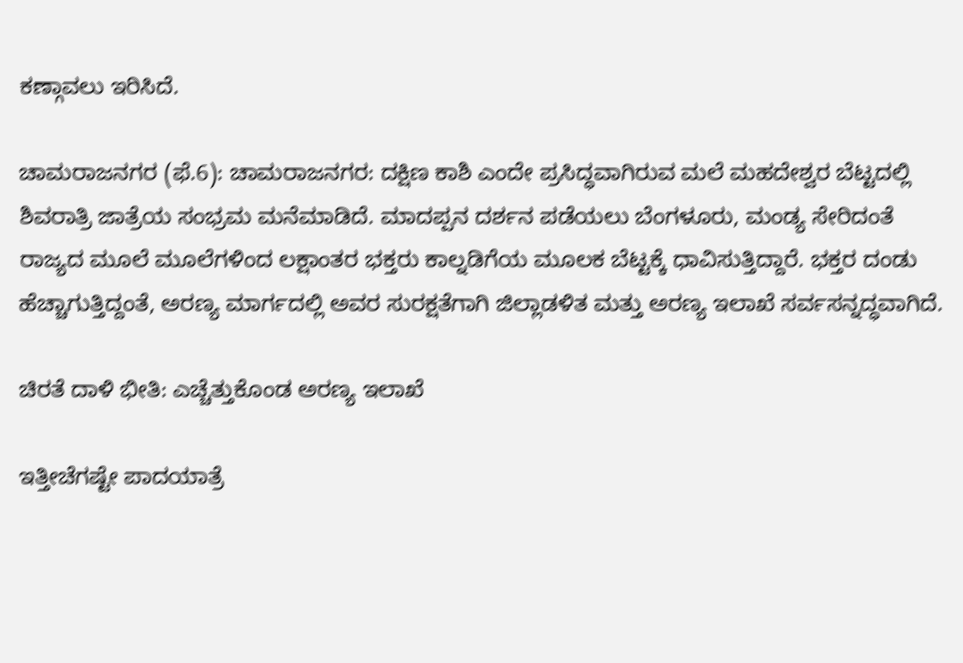ಕಣ್ಗಾವಲು ಇರಿಸಿದೆ.

ಚಾಮರಾಜನಗರ (ಫೆ.6): ಚಾಮರಾಜನಗರ: ದಕ್ಷಿಣ ಕಾಶಿ ಎಂದೇ ಪ್ರಸಿದ್ಧವಾಗಿರುವ ಮಲೆ ಮಹದೇಶ್ವರ ಬೆಟ್ಟದಲ್ಲಿ ಶಿವರಾತ್ರಿ ಜಾತ್ರೆಯ ಸಂಭ್ರಮ ಮನೆಮಾಡಿದೆ. ಮಾದಪ್ಪನ ದರ್ಶನ ಪಡೆಯಲು ಬೆಂಗಳೂರು, ಮಂಡ್ಯ ಸೇರಿದಂತೆ ರಾಜ್ಯದ ಮೂಲೆ ಮೂಲೆಗಳಿಂದ ಲಕ್ಷಾಂತರ ಭಕ್ತರು ಕಾಲ್ನಡಿಗೆಯ ಮೂಲಕ ಬೆಟ್ಟಕ್ಕೆ ಧಾವಿಸುತ್ತಿದ್ದಾರೆ. ಭಕ್ತರ ದಂಡು ಹೆಚ್ಚಾಗುತ್ತಿದ್ದಂತೆ, ಅರಣ್ಯ ಮಾರ್ಗದಲ್ಲಿ ಅವರ ಸುರಕ್ಷತೆಗಾಗಿ ಜಿಲ್ಲಾಡಳಿತ ಮತ್ತು ಅರಣ್ಯ ಇಲಾಖೆ ಸರ್ವಸನ್ನದ್ಧವಾಗಿದೆ.

ಚಿರತೆ ದಾಳಿ ಭೀತಿ: ಎಚ್ಚೆತ್ತುಕೊಂಡ ಅರಣ್ಯ ಇಲಾಖೆ

ಇತ್ತೀಚೆಗಷ್ಟೇ ಪಾದಯಾತ್ರೆ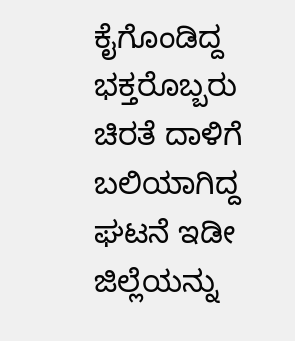ಕೈಗೊಂಡಿದ್ದ ಭಕ್ತರೊಬ್ಬರು ಚಿರತೆ ದಾಳಿಗೆ ಬಲಿಯಾಗಿದ್ದ ಘಟನೆ ಇಡೀ ಜಿಲ್ಲೆಯನ್ನು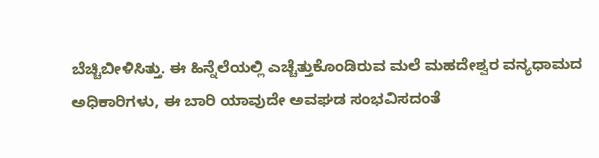ಬೆಚ್ಚಿಬೀಳಿಸಿತ್ತು. ಈ ಹಿನ್ನೆಲೆಯಲ್ಲಿ ಎಚ್ಚೆತ್ತುಕೊಂಡಿರುವ ಮಲೆ ಮಹದೇಶ್ವರ ವನ್ಯಧಾಮದ ಅಧಿಕಾರಿಗಳು, ಈ ಬಾರಿ ಯಾವುದೇ ಅವಘಡ ಸಂಭವಿಸದಂತೆ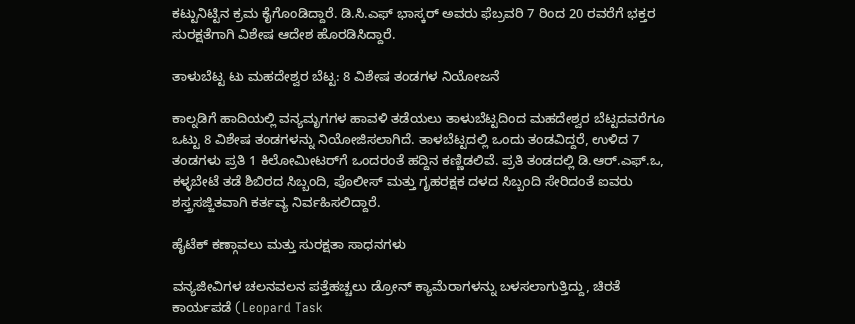ಕಟ್ಟುನಿಟ್ಟಿನ ಕ್ರಮ ಕೈಗೊಂಡಿದ್ದಾರೆ. ಡಿ.ಸಿ.ಎಫ್ ಭಾಸ್ಕರ್ ಅವರು ಫೆಬ್ರವರಿ 7 ರಿಂದ 20 ರವರೆಗೆ ಭಕ್ತರ ಸುರಕ್ಷತೆಗಾಗಿ ವಿಶೇಷ ಆದೇಶ ಹೊರಡಿಸಿದ್ದಾರೆ.

ತಾಳುಬೆಟ್ಟ ಟು ಮಹದೇಶ್ವರ ಬೆಟ್ಟ: 8 ವಿಶೇಷ ತಂಡಗಳ ನಿಯೋಜನೆ

ಕಾಲ್ನಡಿಗೆ ಹಾದಿಯಲ್ಲಿ ವನ್ಯಮೃಗಗಳ ಹಾವಳಿ ತಡೆಯಲು ತಾಳುಬೆಟ್ಟದಿಂದ ಮಹದೇಶ್ವರ ಬೆಟ್ಟದವರೆಗೂ ಒಟ್ಟು 8 ವಿಶೇಷ ತಂಡಗಳನ್ನು ನಿಯೋಜಿಸಲಾಗಿದೆ. ತಾಳಬೆಟ್ಟದಲ್ಲಿ ಒಂದು ತಂಡವಿದ್ದರೆ, ಉಳಿದ 7 ತಂಡಗಳು ಪ್ರತಿ 1 ಕಿಲೋಮೀಟರ್‌ಗೆ ಒಂದರಂತೆ ಹದ್ದಿನ ಕಣ್ಣಿಡಲಿವೆ. ಪ್ರತಿ ತಂಡದಲ್ಲಿ ಡಿ.ಆರ್.ಎಫ್.ಒ, ಕಳ್ಳಬೇಟೆ ತಡೆ ಶಿಬಿರದ ಸಿಬ್ಬಂದಿ, ಪೊಲೀಸ್ ಮತ್ತು ಗೃಹರಕ್ಷಕ ದಳದ ಸಿಬ್ಬಂದಿ ಸೇರಿದಂತೆ ಐವರು ಶಸ್ತ್ರಸಜ್ಜಿತವಾಗಿ ಕರ್ತವ್ಯ ನಿರ್ವಹಿಸಲಿದ್ದಾರೆ.

ಹೈಟೆಕ್ ಕಣ್ಗಾವಲು ಮತ್ತು ಸುರಕ್ಷತಾ ಸಾಧನಗಳು

ವನ್ಯಜೀವಿಗಳ ಚಲನವಲನ ಪತ್ತೆಹಚ್ಚಲು ಡ್ರೋನ್ ಕ್ಯಾಮೆರಾಗಳನ್ನು ಬಳಸಲಾಗುತ್ತಿದ್ದು, ಚಿರತೆ ಕಾರ್ಯಪಡೆ (Leopard Task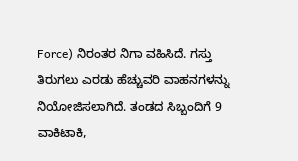Force) ನಿರಂತರ ನಿಗಾ ವಹಿಸಿದೆ. ಗಸ್ತು ತಿರುಗಲು ಎರಡು ಹೆಚ್ಚುವರಿ ವಾಹನಗಳನ್ನು ನಿಯೋಜಿಸಲಾಗಿದೆ. ತಂಡದ ಸಿಬ್ಬಂದಿಗೆ 9 ವಾಕಿಟಾಕಿ,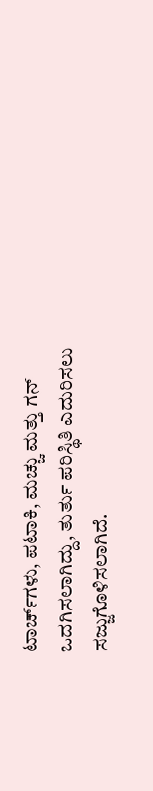ಟಾರ್ಚ್‌ಗಳು, ಪಟಾಕಿ, ಮಚ್ಚು ಮತ್ತು ಗನ್ ಒದಗಿಸಲಾಗಿದ್ದು, ತುರ್ತು ಪರಿಸ್ಥಿತಿ ಎದುರಿಸಲು ಸಜ್ಜುಗೊಳಿಸಲಾಗಿದೆ.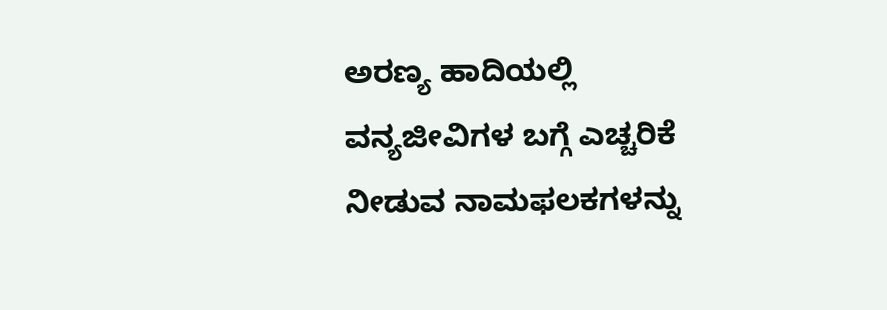ಅರಣ್ಯ ಹಾದಿಯಲ್ಲಿ ವನ್ಯಜೀವಿಗಳ ಬಗ್ಗೆ ಎಚ್ಚರಿಕೆ ನೀಡುವ ನಾಮಫಲಕಗಳನ್ನು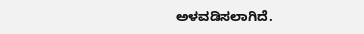ಅಳವಡಿಸಲಾಗಿದೆ.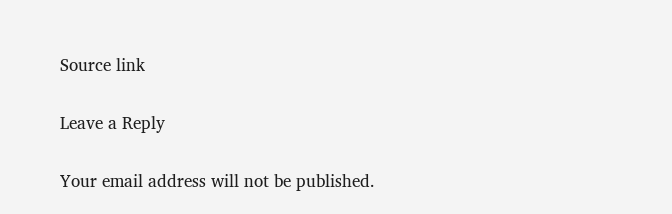Source link

Leave a Reply

Your email address will not be published.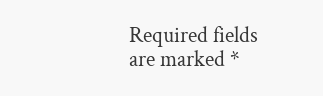Required fields are marked *